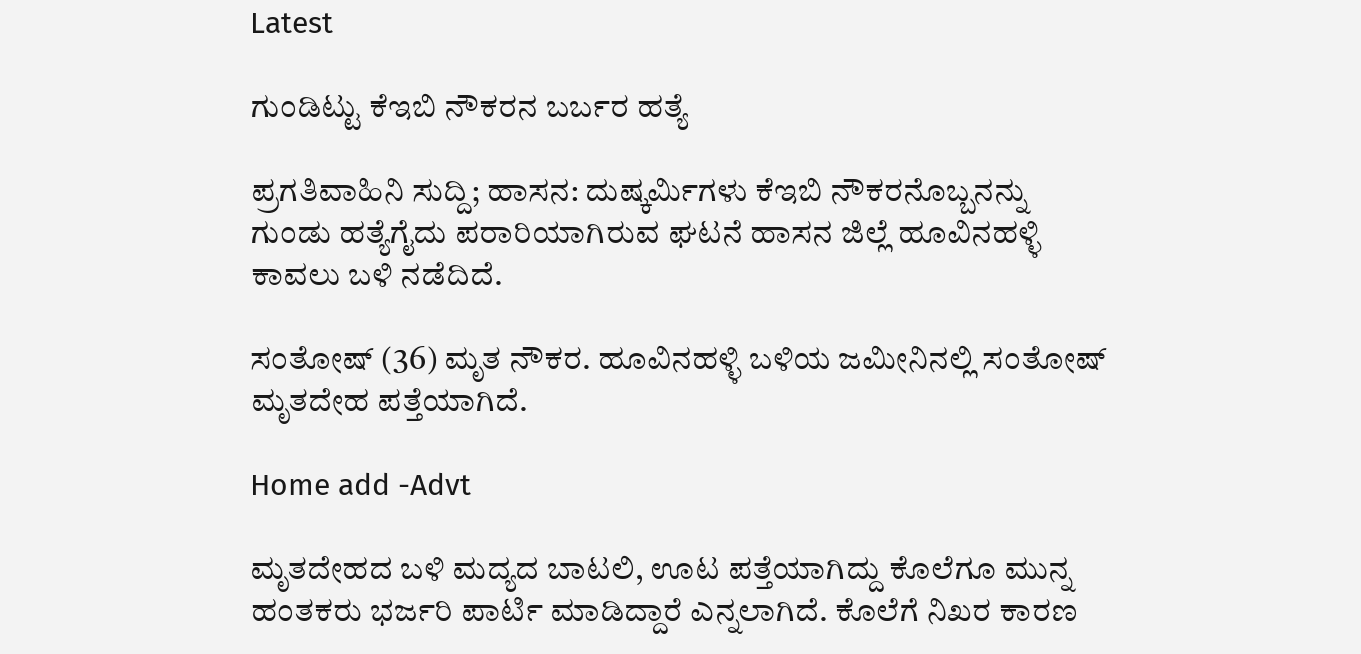Latest

ಗುಂಡಿಟ್ಟು ಕೆಇಬಿ ನೌಕರನ ಬರ್ಬರ ಹತ್ಯೆ

ಪ್ರಗತಿವಾಹಿನಿ ಸುದ್ದಿ; ಹಾಸನ: ದುಷ್ಕರ್ಮಿಗಳು ಕೆಇಬಿ ನೌಕರನೊಬ್ಬನನ್ನು ಗುಂಡು ಹತ್ಯೆಗೈದು ಪರಾರಿಯಾಗಿರುವ ಘಟನೆ ಹಾಸನ ಜಿಲ್ಲೆ ಹೂವಿನಹಳ್ಳಿ ಕಾವಲು ಬಳಿ ನಡೆದಿದೆ.

ಸಂತೋಷ್ (36) ಮೃತ ನೌಕರ. ಹೂವಿನಹಳ್ಳಿ ಬಳಿಯ ಜಮೀನಿನಲ್ಲಿ ಸಂತೋಷ್ ಮೃತದೇಹ ಪತ್ತೆಯಾಗಿದೆ.

Home add -Advt

ಮೃತದೇಹದ ಬಳಿ ಮದ್ಯದ ಬಾಟಲಿ, ಊಟ ಪತ್ತೆಯಾಗಿದ್ದು ಕೊಲೆಗೂ ಮುನ್ನ ಹಂತಕರು ಭರ್ಜರಿ ಪಾರ್ಟಿ ಮಾಡಿದ್ದಾರೆ ಎನ್ನಲಾಗಿದೆ. ಕೊಲೆಗೆ ನಿಖರ ಕಾರಣ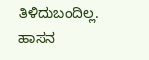ತಿಳಿದುಬಂದಿಲ್ಲ. ಹಾಸನ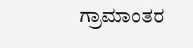ಗ್ರಾಮಾಂತರ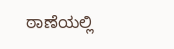ಠಾಣೆಯಲ್ಲಿ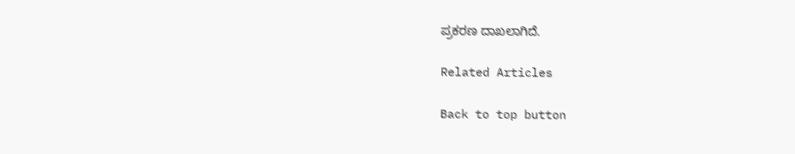ಪ್ರಕರಣ ದಾಖಲಾಗಿದೆ.

Related Articles

Back to top button